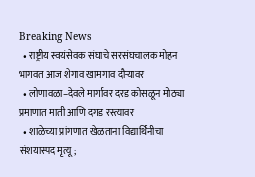Breaking News
  • राष्ट्रीय स्वयंसेवक संघाचे सरसंघचालक मोहन भागवत आज शेगाव खामगाव दौऱ्यावर
  • लोणावळा–देवले मार्गावर दरड कोसळून मोठ्या प्रमाणात माती आणि दगड रस्त्यावर
  • शाळेच्या प्रांगणात खेळताना विद्यार्थिनीचा संशयास्पद मृत्यू;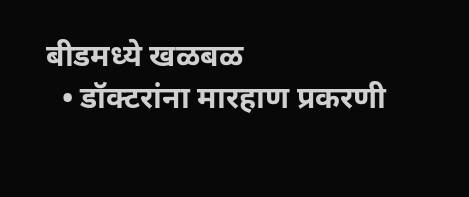बीडमध्ये खळबळ
  • डॉक्टरांना मारहाण प्रकरणी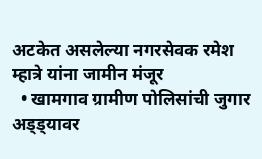अटकेत असलेल्या नगरसेवक रमेश म्हात्रे यांना जामीन मंजूर
  • खामगाव ग्रामीण पोलिसांची जुगार अड्ड्यावर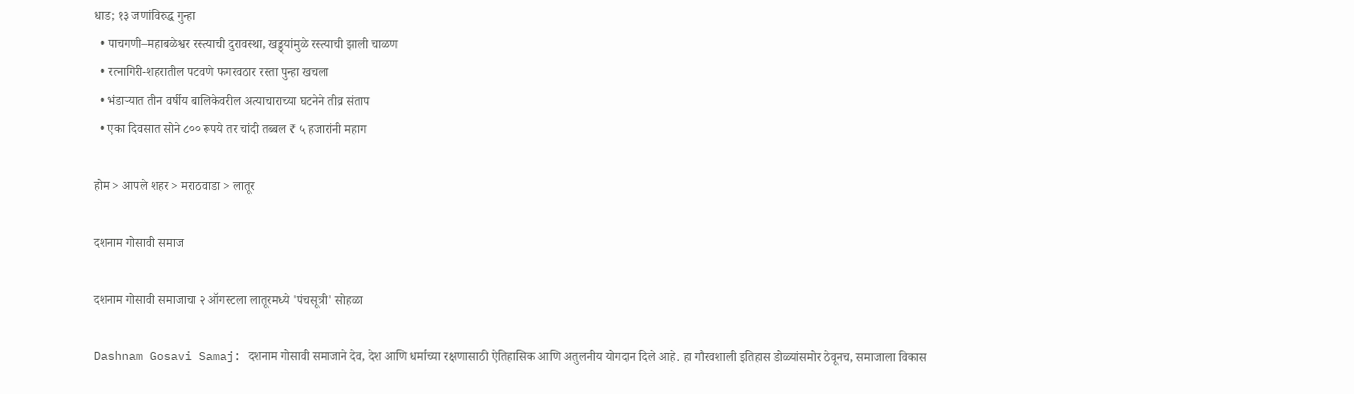धाड; १३ जणांविरुद्ध गुन्हा
  • पाचगणी–महाबळेश्वर रस्त्याची दुरावस्था, खड्ड्यांमुळे रस्त्याची झाली चाळण
  • रत्नागिरी-शहरातील पटवणे फगरवठार रस्ता पुन्हा खचला
  • भंडाऱ्यात तीन वर्षीय बालिकेवरील अत्याचाराच्या घटनेने तीव्र संताप
  • एका दिवसात सोने ८०० रूपये तर चांदी तब्बल ₹ ५ हजारांनी महाग

होम > आपले शहर > मराठवाडा > लातूर

दशनाम गोसावी समाज

दशनाम गोसावी समाजाचा २ ऑगस्टला लातूरमध्ये 'पंचसूत्री' सोहळा

Dashnam Gosavi Samaj: दशनाम गोसावी समाजाने देव, देश आणि धर्माच्या रक्षणासाठी ऐतिहासिक आणि अतुलनीय योगदान दिले आहे. हा गौरवशाली इतिहास डोळ्यांसमोर ठेवूनच, समाजाला विकास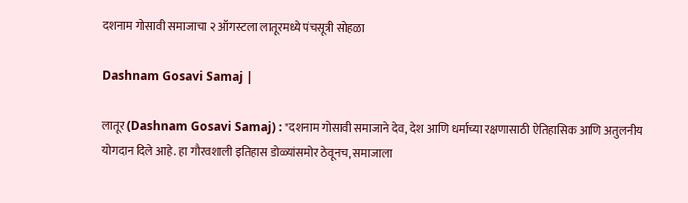दशनाम गोसावी समाजाचा २ ऑगस्टला लातूरमध्ये पंचसूत्री सोहळा

Dashnam Gosavi Samaj |

लातूर (Dashnam Gosavi Samaj) : "दशनाम गोसावी समाजाने देव, देश आणि धर्माच्या रक्षणासाठी ऐतिहासिक आणि अतुलनीय योगदान दिले आहे. हा गौरवशाली इतिहास डोळ्यांसमोर ठेवूनच, समाजाला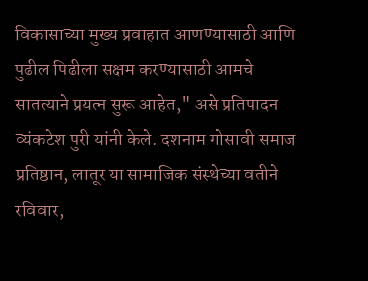विकासाच्या मुख्य प्रवाहात आणण्यासाठी आणि पुढील पिढीला सक्षम करण्यासाठी आमचे सातत्याने प्रयत्न सुरू आहेत," असे प्रतिपादन व्यंकटेश पुरी यांनी केले. दशनाम गोसावी समाज प्रतिष्ठान, लातूर या सामाजिक संस्थेच्या वतीने रविवार,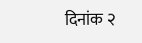दिनांक २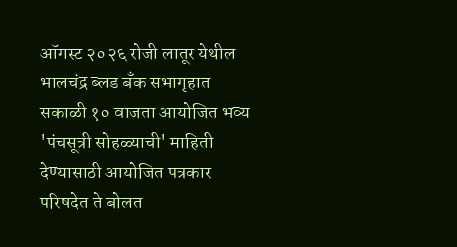ऑगस्ट २०२६ रोजी लातूर येथील भालचंद्र ब्लड बँक सभागृहात सकाळी १० वाजता आयोजित भव्य 'पंचसूत्री सोहळ्याची' माहिती देण्यासाठी आयोजित पत्रकार परिषदेत ते बोलत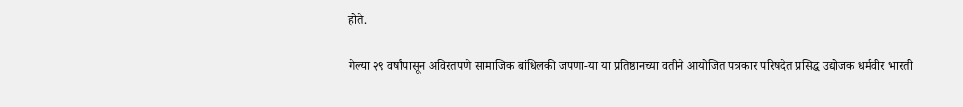होते.

गेल्या २९ वर्षांपासून अविरतपणे सामाजिक बांधिलकी जपणा-या या प्रतिष्ठानच्या वतीने आयोजित पत्रकार परिषदेत प्रसिद्ध उद्योजक धर्मवीर भारती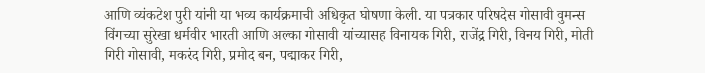आणि व्यंकटेश पुरी यांनी या भव्य कार्यक्रमाची अधिकृत घोषणा केली. या पत्रकार परिषदेस गोसावी वुमन्स विंगच्या सुरेखा धर्मवीर भारती आणि अल्का गोसावी यांच्यासह विनायक गिरी, राजेंद्र गिरी, विनय गिरी, मोती गिरी गोसावी, मकरंद गिरी, प्रमोद बन, पद्माकर गिरी,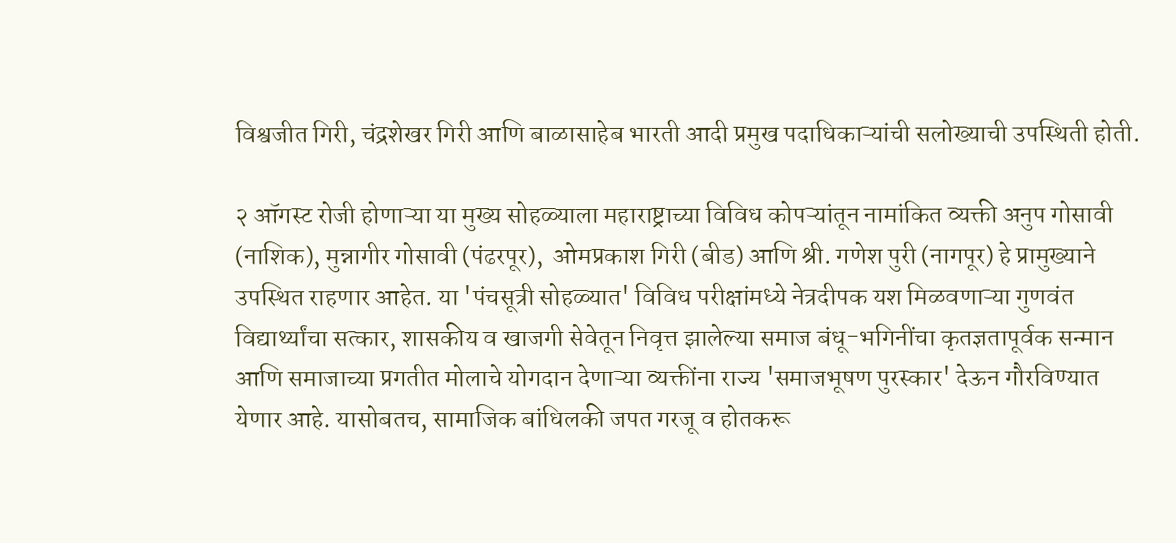विश्वजीत गिरी, चंद्रशेखर गिरी आणि बाळासाहेब भारती आदी प्रमुख पदाधिकाऱ्यांची सलोख्याची उपस्थिती होती.

२ ऑगस्ट रोजी होणाऱ्या या मुख्य सोहळ्याला महाराष्ट्राच्या विविध कोपऱ्यांतून नामांकित व्यक्ती अनुप गोसावी (नाशिक), मुन्नागीर गोसावी (पंढरपूर),  ओमप्रकाश गिरी (बीड) आणि श्री. गणेश पुरी (नागपूर) हे प्रामुख्याने उपस्थित राहणार आहेत. या 'पंचसूत्री सोहळ्यात' विविध परीक्षांमध्ये नेत्रदीपक यश मिळवणाऱ्या गुणवंत विद्यार्थ्यांचा सत्कार, शासकीय व खाजगी सेवेतून निवृत्त झालेल्या समाज बंधू-भगिनींचा कृतज्ञतापूर्वक सन्मान आणि समाजाच्या प्रगतीत मोलाचे योगदान देणाऱ्या व्यक्तींना राज्य 'समाजभूषण पुरस्कार' देऊन गौरविण्यात येणार आहे. यासोबतच, सामाजिक बांधिलकी जपत गरजू व होतकरू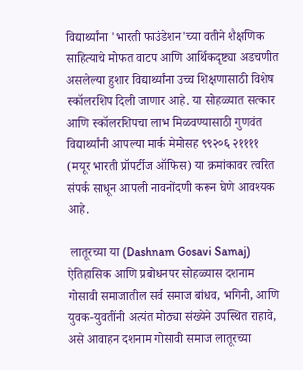विद्यार्थ्यांना 'भारती फाउंडेशन'च्या वतीने शैक्षणिक साहित्याचे मोफत वाटप आणि आर्थिकदृष्ट्या अडचणीत असलेल्या हुशार विद्यार्थ्यांना उच्च शिक्षणासाठी विशेष स्कॉलरशिप दिली जाणार आहे. या सोहळ्यात सत्कार आणि स्कॉलरशिपचा लाभ मिळवण्यासाठी गुणवंत विद्यार्थ्यांनी आपल्या मार्क मेमोसह ९९२०६ २११११ (मयूर भारती प्रॉपर्टीज ऑफिस) या क्रमांकावर त्वरित संपर्क साधून आपली नावनोंदणी करून घेणे आवश्यक आहे.

 लातूरच्या या (Dashnam Gosavi Samaj)  ऐतिहासिक आणि प्रबोधनपर सोहळ्यास दशनाम गोसावी समाजातील सर्व समाज बांधव, भगिनी, आणि युवक-युवतींनी अत्यंत मोठ्या संख्येने उपस्थित राहावे, असे आवाहन दशनाम गोसावी समाज लातूरच्या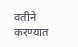वतीने करण्यात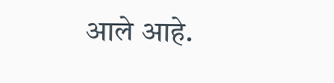आले आहे.